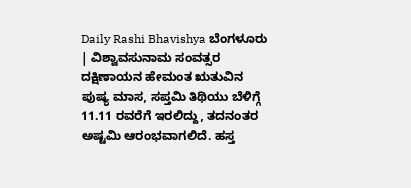Daily Rashi Bhavishya ಬೆಂಗಳೂರು | ವಿಶ್ವಾವಸುನಾಮ ಸಂವತ್ಸರ ದಕ್ಷಿಣಾಯನ ಹೇಮಂತ ಋತುವಿನ ಪುಷ್ಯ ಮಾಸ, ಸಪ್ತಮಿ ತಿಥಿಯು ಬೆಳಿಗ್ಗೆ 11.11 ರವರೆಗೆ ಇರಲಿದ್ದು, ತದನಂತರ ಅಷ್ಟಮಿ ಆರಂಭವಾಗಲಿದೆ. ಹಸ್ತ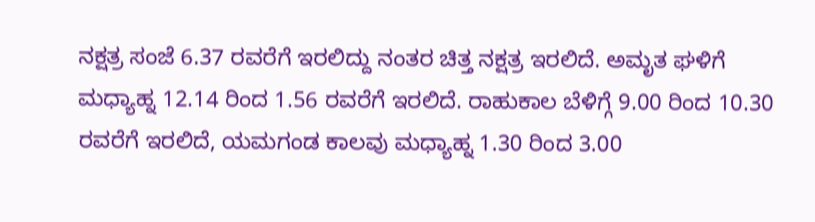ನಕ್ಷತ್ರ ಸಂಜೆ 6.37 ರವರೆಗೆ ಇರಲಿದ್ದು ನಂತರ ಚಿತ್ತ ನಕ್ಷತ್ರ ಇರಲಿದೆ. ಅಮೃತ ಘಳಿಗೆ ಮಧ್ಯಾಹ್ನ 12.14 ರಿಂದ 1.56 ರವರೆಗೆ ಇರಲಿದೆ. ರಾಹುಕಾಲ ಬೆಳಿಗ್ಗೆ 9.00 ರಿಂದ 10.30 ರವರೆಗೆ ಇರಲಿದೆ, ಯಮಗಂಡ ಕಾಲವು ಮಧ್ಯಾಹ್ನ 1.30 ರಿಂದ 3.00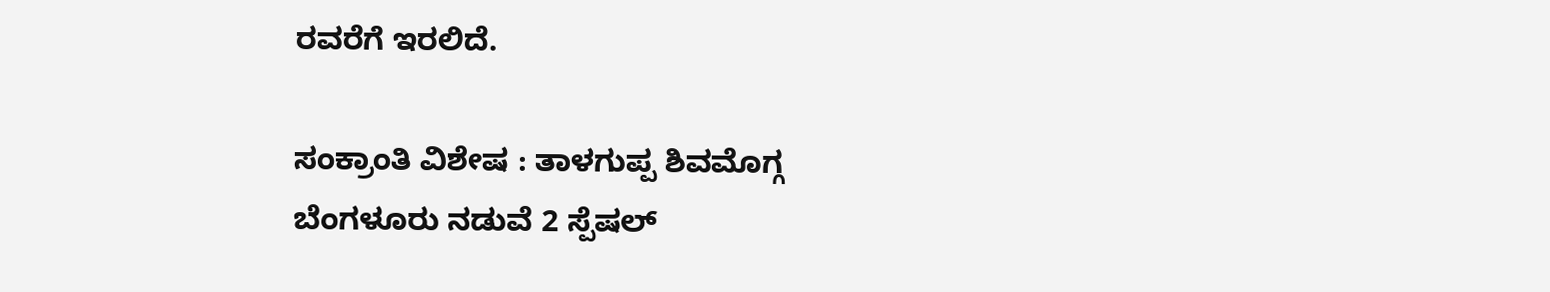ರವರೆಗೆ ಇರಲಿದೆ.

ಸಂಕ್ರಾಂತಿ ವಿಶೇಷ : ತಾಳಗುಪ್ಪ ಶಿವಮೊಗ್ಗ ಬೆಂಗಳೂರು ನಡುವೆ 2 ಸ್ಪೆಷಲ್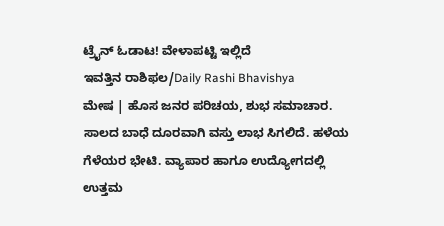ಟ್ರೈನ್ ಓಡಾಟ! ವೇಳಾಪಟ್ಟಿ ಇಲ್ಲಿದೆ
ಇವತ್ತಿನ ರಾಶಿಫಲ/Daily Rashi Bhavishya
ಮೇಷ | ಹೊಸ ಜನರ ಪರಿಚಯ, ಶುಭ ಸಮಾಚಾರ. ಸಾಲದ ಬಾಧೆ ದೂರವಾಗಿ ವಸ್ತು ಲಾಭ ಸಿಗಲಿದೆ. ಹಳೆಯ ಗೆಳೆಯರ ಭೇಟಿ. ವ್ಯಾಪಾರ ಹಾಗೂ ಉದ್ಯೋಗದಲ್ಲಿ ಉತ್ತಮ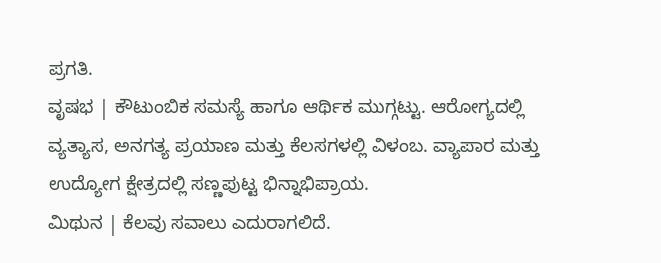ಪ್ರಗತಿ.
ವೃಷಭ | ಕೌಟುಂಬಿಕ ಸಮಸ್ಯೆ ಹಾಗೂ ಆರ್ಥಿಕ ಮುಗ್ಗಟ್ಟು. ಆರೋಗ್ಯದಲ್ಲಿ ವ್ಯತ್ಯಾಸ, ಅನಗತ್ಯ ಪ್ರಯಾಣ ಮತ್ತು ಕೆಲಸಗಳಲ್ಲಿ ವಿಳಂಬ. ವ್ಯಾಪಾರ ಮತ್ತು ಉದ್ಯೋಗ ಕ್ಷೇತ್ರದಲ್ಲಿ ಸಣ್ಣಪುಟ್ಟ ಭಿನ್ನಾಭಿಪ್ರಾಯ.
ಮಿಥುನ | ಕೆಲವು ಸವಾಲು ಎದುರಾಗಲಿದೆ.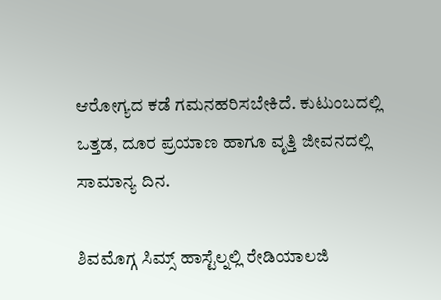ಆರೋಗ್ಯದ ಕಡೆ ಗಮನಹರಿಸಬೇಕಿದೆ. ಕುಟುಂಬದಲ್ಲಿ ಒತ್ತಡ, ದೂರ ಪ್ರಯಾಣ ಹಾಗೂ ವೃತ್ತಿ ಜೀವನದಲ್ಲಿ ಸಾಮಾನ್ಯ ದಿನ.

ಶಿವಮೊಗ್ಗ ಸಿಮ್ಸ್ ಹಾಸ್ಟೆಲ್ನಲ್ಲಿ ರೇಡಿಯಾಲಜಿ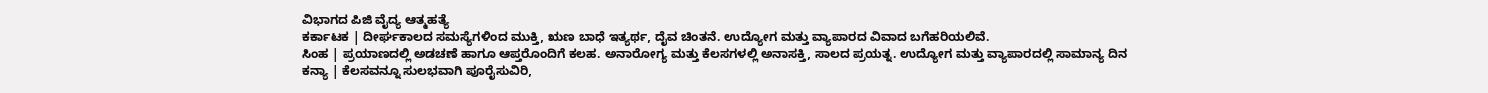ವಿಭಾಗದ ಪಿಜಿ ವೈದ್ಯ ಆತ್ಮಹತ್ಯೆ
ಕರ್ಕಾಟಕ | ದೀರ್ಘಕಾಲದ ಸಮಸ್ಯೆಗಳಿಂದ ಮುಕ್ತಿ, ಋಣ ಬಾಧೆ ಇತ್ಯರ್ಥ, ದೈವ ಚಿಂತನೆ. ಉದ್ಯೋಗ ಮತ್ತು ವ್ಯಾಪಾರದ ವಿವಾದ ಬಗೆಹರಿಯಲಿವೆ.
ಸಿಂಹ | ಪ್ರಯಾಣದಲ್ಲಿ ಅಡಚಣೆ ಹಾಗೂ ಆಪ್ತರೊಂದಿಗೆ ಕಲಹ. ಅನಾರೋಗ್ಯ ಮತ್ತು ಕೆಲಸಗಳಲ್ಲಿ ಅನಾಸಕ್ತಿ, ಸಾಲದ ಪ್ರಯತ್ನ. ಉದ್ಯೋಗ ಮತ್ತು ವ್ಯಾಪಾರದಲ್ಲಿ ಸಾಮಾನ್ಯ ದಿನ
ಕನ್ಯಾ | ಕೆಲಸವನ್ನೂ ಸುಲಭವಾಗಿ ಪೂರೈಸುವಿರಿ,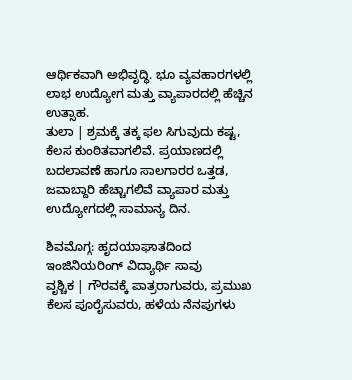ಆರ್ಥಿಕವಾಗಿ ಅಭಿವೃದ್ಧಿ. ಭೂ ವ್ಯವಹಾರಗಳಲ್ಲಿ ಲಾಭ ಉದ್ಯೋಗ ಮತ್ತು ವ್ಯಾಪಾರದಲ್ಲಿ ಹೆಚ್ಚಿನ ಉತ್ಸಾಹ.
ತುಲಾ | ಶ್ರಮಕ್ಕೆ ತಕ್ಕ ಫಲ ಸಿಗುವುದು ಕಷ್ಟ, ಕೆಲಸ ಕುಂಠಿತವಾಗಲಿವೆ. ಪ್ರಯಾಣದಲ್ಲಿ ಬದಲಾವಣೆ ಹಾಗೂ ಸಾಲಗಾರರ ಒತ್ತಡ, ಜವಾಬ್ದಾರಿ ಹೆಚ್ಚಾಗಲಿವೆ ವ್ಯಾಪಾರ ಮತ್ತು ಉದ್ಯೋಗದಲ್ಲಿ ಸಾಮಾನ್ಯ ದಿನ.

ಶಿವಮೊಗ್ಗ: ಹೃದಯಾಘಾತದಿಂದ ಇಂಜಿನಿಯರಿಂಗ್ ವಿದ್ಯಾರ್ಥಿ ಸಾವು
ವೃಶ್ಚಿಕ | ಗೌರವಕ್ಕೆ ಪಾತ್ರರಾಗುವರು, ಪ್ರಮುಖ ಕೆಲಸ ಪೂರೈಸುವರು, ಹಳೆಯ ನೆನಪುಗಳು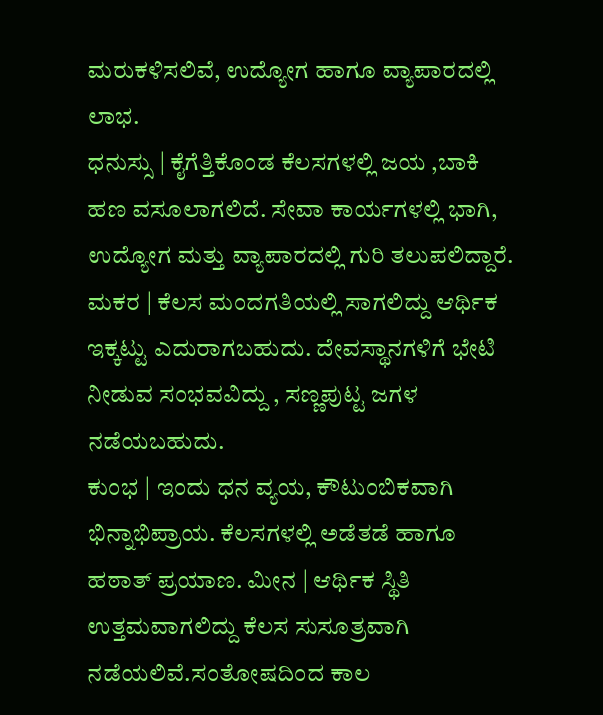ಮರುಕಳಿಸಲಿವೆ, ಉದ್ಯೋಗ ಹಾಗೂ ವ್ಯಾಪಾರದಲ್ಲಿ ಲಾಭ.
ಧನುಸ್ಸು | ಕೈಗೆತ್ತಿಕೊಂಡ ಕೆಲಸಗಳಲ್ಲಿ ಜಯ ,ಬಾಕಿ ಹಣ ವಸೂಲಾಗಲಿದೆ. ಸೇವಾ ಕಾರ್ಯಗಳಲ್ಲಿ ಭಾಗಿ, ಉದ್ಯೋಗ ಮತ್ತು ವ್ಯಾಪಾರದಲ್ಲಿ ಗುರಿ ತಲುಪಲಿದ್ದಾರೆ.
ಮಕರ | ಕೆಲಸ ಮಂದಗತಿಯಲ್ಲಿ ಸಾಗಲಿದ್ದು ಆರ್ಥಿಕ ಇಕ್ಕಟ್ಟು ಎದುರಾಗಬಹುದು. ದೇವಸ್ಥಾನಗಳಿಗೆ ಭೇಟಿ ನೀಡುವ ಸಂಭವವಿದ್ದು , ಸಣ್ಣಪುಟ್ಟ ಜಗಳ ನಡೆಯಬಹುದು.
ಕುಂಭ | ಇಂದು ಧನ ವ್ಯಯ, ಕೌಟುಂಬಿಕವಾಗಿ ಭಿನ್ನಾಭಿಪ್ರಾಯ. ಕೆಲಸಗಳಲ್ಲಿ ಅಡೆತಡೆ ಹಾಗೂ ಹಠಾತ್ ಪ್ರಯಾಣ. ಮೀನ | ಆರ್ಥಿಕ ಸ್ಥಿತಿ ಉತ್ತಮವಾಗಲಿದ್ದು ಕೆಲಸ ಸುಸೂತ್ರವಾಗಿ ನಡೆಯಲಿವೆ.ಸಂತೋಷದಿಂದ ಕಾಲ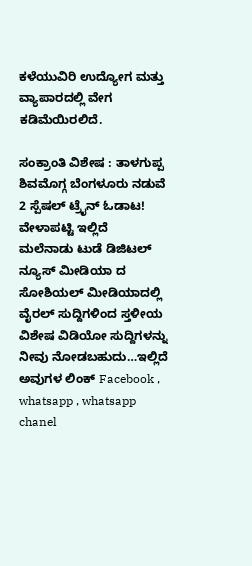ಕಳೆಯುವಿರಿ ಉದ್ಯೋಗ ಮತ್ತು ವ್ಯಾಪಾರದಲ್ಲಿ ವೇಗ ಕಡಿಮೆಯಿರಲಿದೆ.

ಸಂಕ್ರಾಂತಿ ವಿಶೇಷ : ತಾಳಗುಪ್ಪ ಶಿವಮೊಗ್ಗ ಬೆಂಗಳೂರು ನಡುವೆ 2 ಸ್ಪೆಷಲ್ ಟ್ರೈನ್ ಓಡಾಟ! ವೇಳಾಪಟ್ಟಿ ಇಲ್ಲಿದೆ
ಮಲೆನಾಡು ಟುಡೆ ಡಿಜಿಟಲ್ ನ್ಯೂಸ್ ಮೀಡಿಯಾ ದ ಸೋಶಿಯಲ್ ಮೀಡಿಯಾದಲ್ಲಿ ವೈರಲ್ ಸುದ್ದಿಗಳಿಂದ ಸ್ತಳೀಯ ವಿಶೇಷ ವಿಡಿಯೋ ಸುದ್ದಿಗಳನ್ನು ನೀವು ನೋಡಬಹುದು…ಇಲ್ಲಿದೆ ಅವುಗಳ ಲಿಂಕ್ Facebook , whatsapp , whatsapp chanel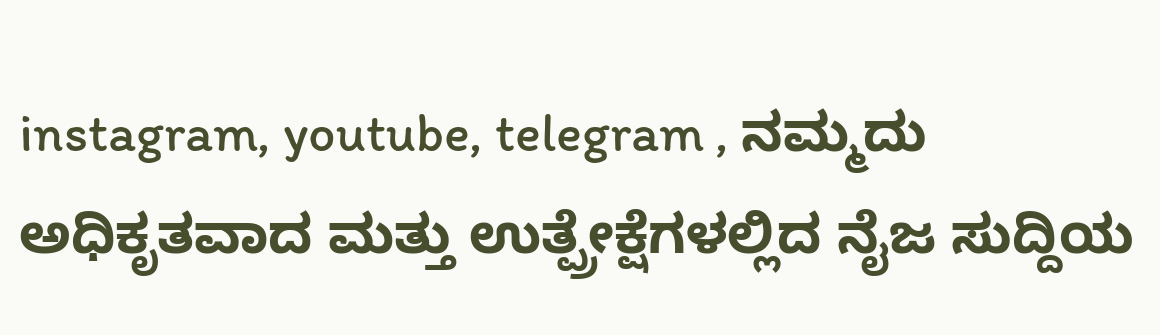instagram, youtube, telegram , ನಮ್ಮದು ಅಧಿಕೃತವಾದ ಮತ್ತು ಉತ್ಪ್ರೇಕ್ಷೆಗಳಲ್ಲಿದ ನೈಜ ಸುದ್ದಿಯ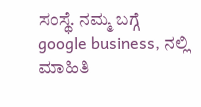ಸಂಸ್ಥೆ. ನಮ್ಮ ಬಗ್ಗೆ google business, ನಲ್ಲಿ ಮಾಹಿತಿ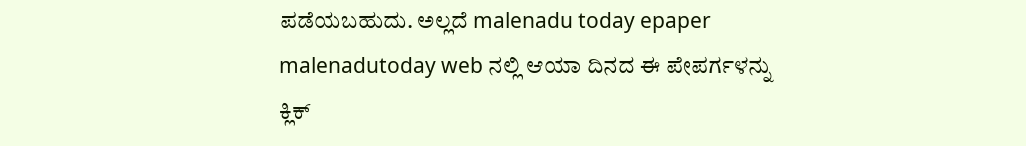ಪಡೆಯಬಹುದು. ಅಲ್ಲದೆ malenadu today epaper malenadutoday web ನಲ್ಲಿ ಆಯಾ ದಿನದ ಈ ಪೇಪರ್ಗಳನ್ನು ಕ್ಲಿಕ್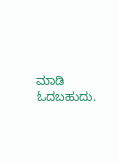ಮಾಡಿ ಓದಬಹುದು.